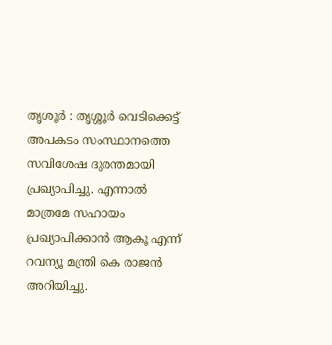തൃശൂർ : തൃശ്ശൂർ വെടിക്കെട്ട് അപകടം സംസ്ഥാനത്തെ സവിശേഷ ദുരന്തമായി പ്രഖ്യാപിച്ചു. എന്നാൽ മാത്രമേ സഹായം പ്രഖ്യാപിക്കാൻ ആകൂ എന്ന് റവന്യൂ മന്ത്രി കെ രാജൻ അറിയിച്ചു.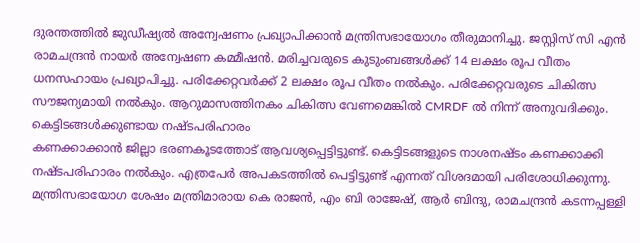ദുരന്തത്തിൽ ജുഡീഷ്യൽ അന്വേഷണം പ്രഖ്യാപിക്കാൻ മന്ത്രിസഭായോഗം തീരുമാനിച്ചു. ജസ്റ്റിസ് സി എൻ രാമചന്ദ്രൻ നായർ അന്വേഷണ കമ്മീഷൻ. മരിച്ചവരുടെ കുടുംബങ്ങൾക്ക് 14 ലക്ഷം രൂപ വീതം ധനസഹായം പ്രഖ്യാപിച്ചു. പരിക്കേറ്റവർക്ക് 2 ലക്ഷം രൂപ വീതം നൽകും. പരിക്കേറ്റവരുടെ ചികിത്സ സൗജന്യമായി നൽകും. ആറുമാസത്തിനകം ചികിത്സ വേണമെങ്കിൽ CMRDF ൽ നിന്ന് അനുവദിക്കും.
കെട്ടിടങ്ങൾക്കുണ്ടായ നഷ്ടപരിഹാരം
കണക്കാക്കാൻ ജില്ലാ ഭരണകൂടത്തോട് ആവശ്യപ്പെട്ടിട്ടുണ്ട്. കെട്ടിടങ്ങളുടെ നാശനഷ്ടം കണക്കാക്കി നഷ്ടപരിഹാരം നൽകും. എത്രപേർ അപകടത്തിൽ പെട്ടിട്ടുണ്ട് എന്നത് വിശദമായി പരിശോധിക്കുന്നു. മന്ത്രിസഭായോഗ ശേഷം മന്ത്രിമാരായ കെ രാജൻ, എം ബി രാജേഷ്, ആർ ബിന്ദു, രാമചന്ദ്രൻ കടന്നപ്പള്ളി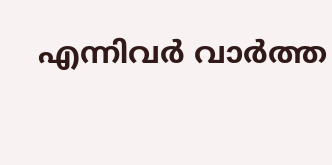എന്നിവർ വാർത്ത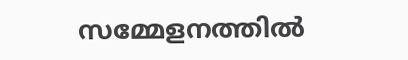സമ്മേളനത്തിൽ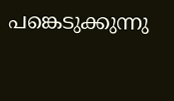പങ്കെടുക്കുന്നു